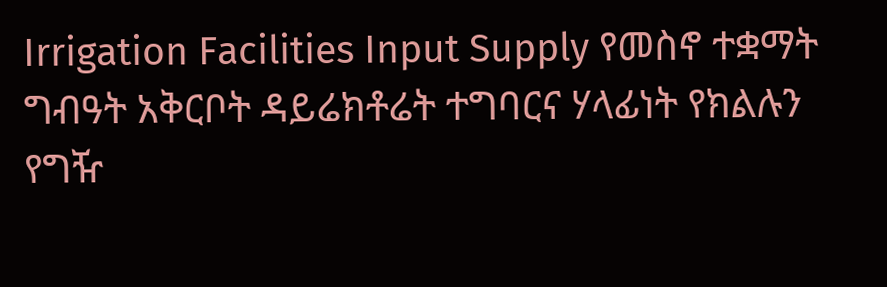Irrigation Facilities Input Supply የመስኖ ተቋማት ግብዓት አቅርቦት ዳይሬክቶሬት ተግባርና ሃላፊነት የክልሉን የግዥ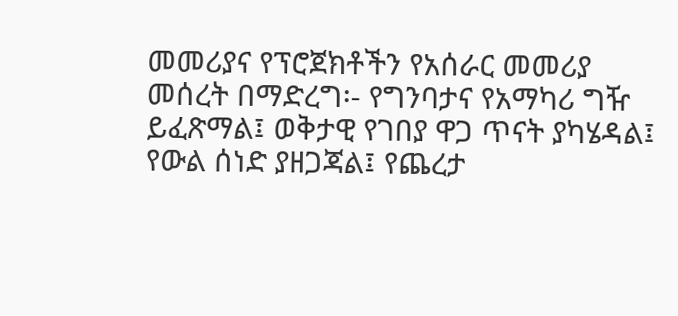መመሪያና የፕሮጀክቶችን የአሰራር መመሪያ መሰረት በማድረግ፡- የግንባታና የአማካሪ ግዥ ይፈጽማል፤ ወቅታዊ የገበያ ዋጋ ጥናት ያካሄዳል፤ የውል ሰነድ ያዘጋጃል፤ የጨረታ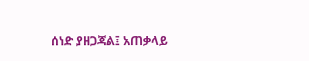ሰነድ ያዘጋጃል፤ አጠቃላይ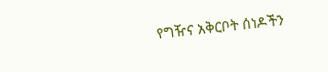የግዥና አቅርቦት ሰነዶችን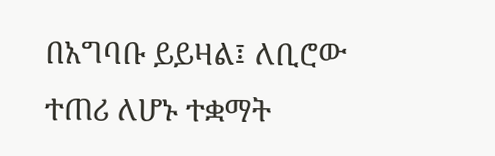በአግባቡ ይይዛል፤ ለቢሮው ተጠሪ ለሆኑ ተቋማት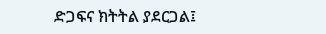ድጋፍና ክትትል ያደርጋል፤